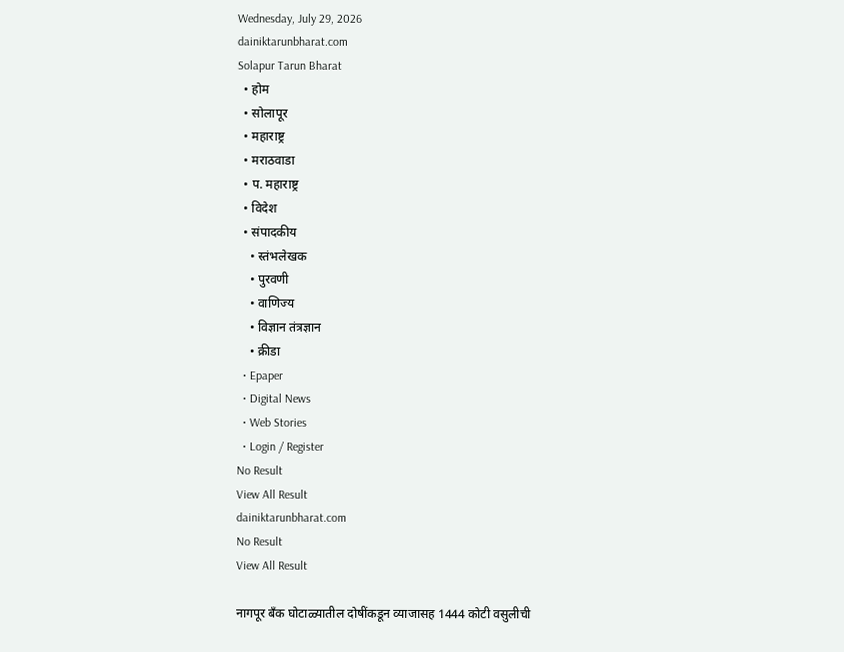Wednesday, July 29, 2026
dainiktarunbharat.com
Solapur Tarun Bharat
  • होम
  • सोलापूर
  • महाराष्ट्र
  • मराठवाडा
  • प. महाराष्ट्र
  • विदेश
  • संपादकीय
    • स्तंभलेखक
    • पुरवणी
    • वाणिज्य
    • विज्ञान तंत्रज्ञान
    • क्रीडा
  • Epaper
  • Digital News
  • Web Stories
  • Login / Register
No Result
View All Result
dainiktarunbharat.com
No Result
View All Result

नागपूर बँक घोटाळ्यातील दोषींकडून व्याजासह 1444 कोटी वसुलीची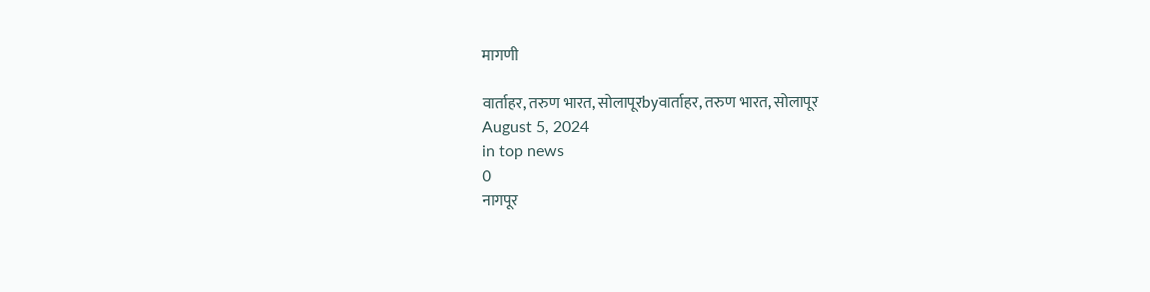मागणी

वार्ताहर, तरुण भारत, सोलापूरbyवार्ताहर, तरुण भारत, सोलापूर
August 5, 2024
in top news
0
नागपूर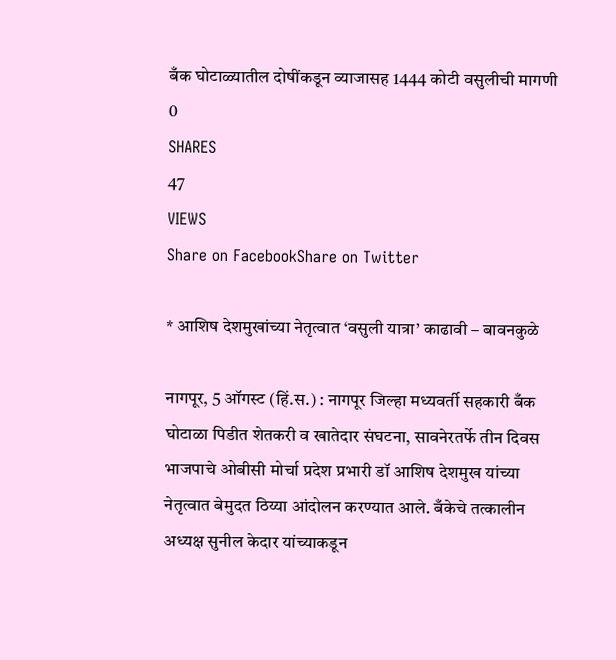बँक घोटाळ्यातील दोषींकडून व्याजासह 1444 कोटी वसुलीची मागणी
0
SHARES
47
VIEWS
Share on FacebookShare on Twitter

* आशिष देशमुखांच्या नेतृत्वात ‘वसुली यात्रा’ काढावी – बावनकुळे

नागपूर, 5 ऑगस्ट (हिं.स.) : नागपूर जिल्हा मध्यवर्ती सहकारी बँक घोटाळा पिडीत शेतकरी व खातेदार संघटना, सावनेरतर्फे तीन दिवस भाजपाचे ओबीसी मोर्चा प्रदेश प्रभारी डॉ आशिष देशमुख यांच्या नेतृत्वात बेमुदत ठिय्या आंदोलन करण्यात आले. बँकेचे तत्कालीन अध्यक्ष सुनील केदार यांच्याकडून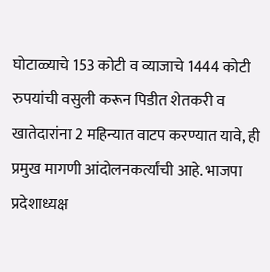घोटाळ्याचे 153 कोटी व व्याजाचे 1444 कोटी रुपयांची वसुली करून पिडीत शेतकरी व खातेदारांना 2 महिन्यात वाटप करण्यात यावे, ही प्रमुख मागणी आंदोलनकर्त्यांची आहे. भाजपा प्रदेशाध्यक्ष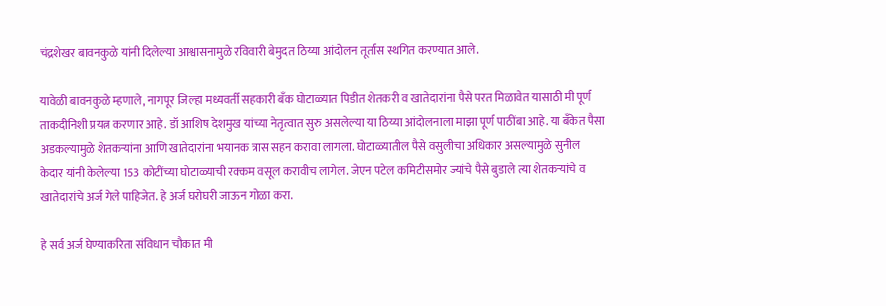चंद्रशेखर बावनकुळे यांनी दिलेल्या आश्वासनामुळे रविवारी बेमुदत ठिय्या आंदोलन तूर्तास स्थगित करण्यात आले.

यावेळी बावनकुळे म्हणाले, नागपूर जिल्हा मध्यवर्ती सहकारी बॅंक घोटाळ्यात पिडीत शेतकरी व खातेदारांना पैसे परत मिळावेत यासाठी मी पूर्ण ताकदीनिशी प्रयत्न करणार आहे. डॉ आशिष देशमुख यांच्या नेतृत्वात सुरु असलेल्या या ठिय्या आंदोलनाला माझा पूर्ण पाठींबा आहे. या बँकेत पैसा अडकल्यामुळे शेतकऱ्यांना आणि खातेदारांना भयानक त्रास सहन करावा लागला. घोटाळ्यातील पैसे वसुलीचा अधिकार असल्यामुळे सुनील केदार यांनी केलेल्या 153 कोटींच्या घोटाळ्याची रक्कम वसूल करावीच लागेल. जेएन पटेल कमिटीसमोर ज्यांचे पैसे बुडाले त्या शेतकऱ्यांचे व खातेदारांचे अर्ज गेले पाहिजेत. हे अर्ज घरोघरी जाऊन गोळा करा.

हे सर्व अर्ज घेण्याकरिता संविधान चौकात मी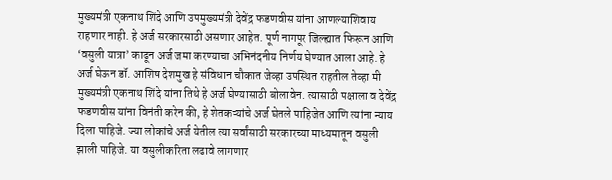मुख्यमंत्री एकनाथ शिंदे आणि उपमुख्यमंत्री देवेंद्र फडणवीस यांना आणल्याशिवाय राहणार नाही. हे अर्ज सरकारसाठी असणार आहेत. पूर्ण नागपूर जिल्ह्यात फिरून आणि ‘वसुली यात्रा’ काढून अर्ज जमा करण्याचा अभिनंदनीय निर्णय घेण्यात आला आहे. हे अर्ज घेऊन डॉ. आशिष देशमुख हे संविधान चौकात जेव्हा उपस्थित राहतील तेव्हा मी मुख्यमंत्री एकनाथ शिंदे यांना तिथे हे अर्ज घेण्यासाठी बोलावेन. त्यासाठी पक्षाला व देवेंद्र फडणवीस यांना विनंती करेन की, हे शेतकऱ्यांचे अर्ज घेतले पाहिजेत आणि त्यांना न्याय दिला पाहिजे. ज्या लोकांचे अर्ज येतील त्या सर्वांसाठी सरकारच्या माध्यमातून वसुली झाली पाहिजे. या वसुलीकरिता लढावे लागणार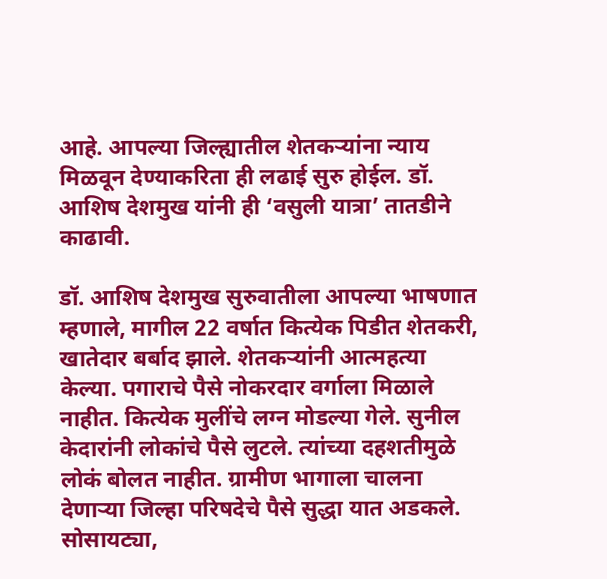आहे. आपल्या जिल्ह्यातील शेतकऱ्यांना न्याय मिळवून देण्याकरिता ही लढाई सुरु होईल. डॉ. आशिष देशमुख यांनी ही ‘वसुली यात्रा’ तातडीने काढावी.

डॉ. आशिष देशमुख सुरुवातीला आपल्या भाषणात म्हणाले, मागील 22 वर्षात कित्येक पिडीत शेतकरी, खातेदार बर्बाद झाले. शेतकऱ्यांनी आत्महत्या केल्या. पगाराचे पैसे नोकरदार वर्गाला मिळाले नाहीत. कित्येक मुलींचे लग्न मोडल्या गेले. सुनील केदारांनी लोकांचे पैसे लुटले. त्यांच्या दहशतीमुळे लोकं बोलत नाहीत. ग्रामीण भागाला चालना देणाऱ्या जिल्हा परिषदेचे पैसे सुद्धा यात अडकले. सोसायट्या,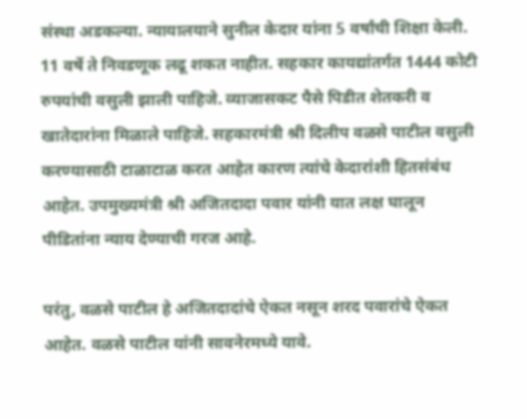संस्था अडकल्या. न्यायालयाने सुनील केदार यांना 5 वर्षांची शिक्षा केली. 11 वर्षे ते निवडणूक लढू शकत नाहीत. सहकार कायद्यांतर्गत 1444 कोटी रुपयांची वसुली झाली पाहिजे. व्याजासकट पैसे पिडीत शेतकरी व खातेदारांना मिळाले पाहिजे. सहकारमंत्री श्री दिलीप वळसे पाटील वसुली करण्यासाठी टाळाटाळ करत आहेत कारण त्यांचे केदारांशी हितसंबंध आहेत. उपमुख्यमंत्री श्री अजितदादा पवार यांनी यात लक्ष घालून पीडितांना न्याय देण्याची गरज आहे.

परंतु, वळसे पाटील हे अजितदादांचे ऐकत नसून शरद पवारांचे ऐकत आहेत. वळसे पाटील यांनी सावनेरमध्ये यावे.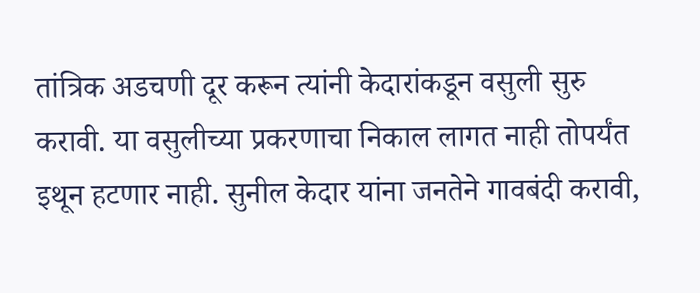तांत्रिक अडचणी दूर करून त्यांनी केदारांकडून वसुली सुरु करावी. या वसुलीच्या प्रकरणाचा निकाल लागत नाही तोपर्यंत इथून हटणार नाही. सुनील केदार यांना जनतेने गावबंदी करावी,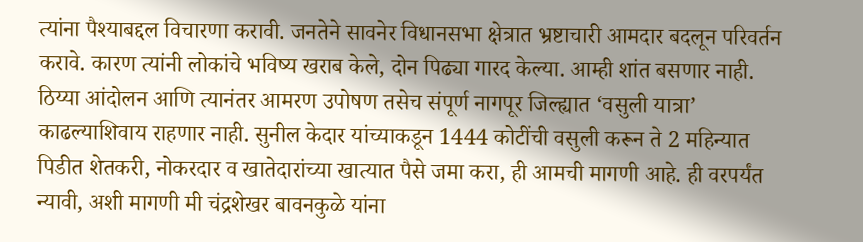त्यांना पैश्याबद्दल विचारणा करावी. जनतेने सावनेर विधानसभा क्षेत्रात भ्रष्टाचारी आमदार बदलून परिवर्तन करावे. कारण त्यांनी लोकांचे भविष्य खराब केले, दोन पिढ्या गारद केल्या. आम्ही शांत बसणार नाही. ठिय्या आंदोलन आणि त्यानंतर आमरण उपोषण तसेच संपूर्ण नागपूर जिल्ह्यात ‘वसुली यात्रा’ काढल्याशिवाय राहणार नाही. सुनील केदार यांच्याकडून 1444 कोटींची वसुली करून ते 2 महिन्यात पिडीत शेतकरी, नोकरदार व खातेदारांच्या खात्यात पैसे जमा करा, ही आमची मागणी आहे. ही वरपर्यंत न्यावी, अशी मागणी मी चंद्रशेखर बावनकुळे यांना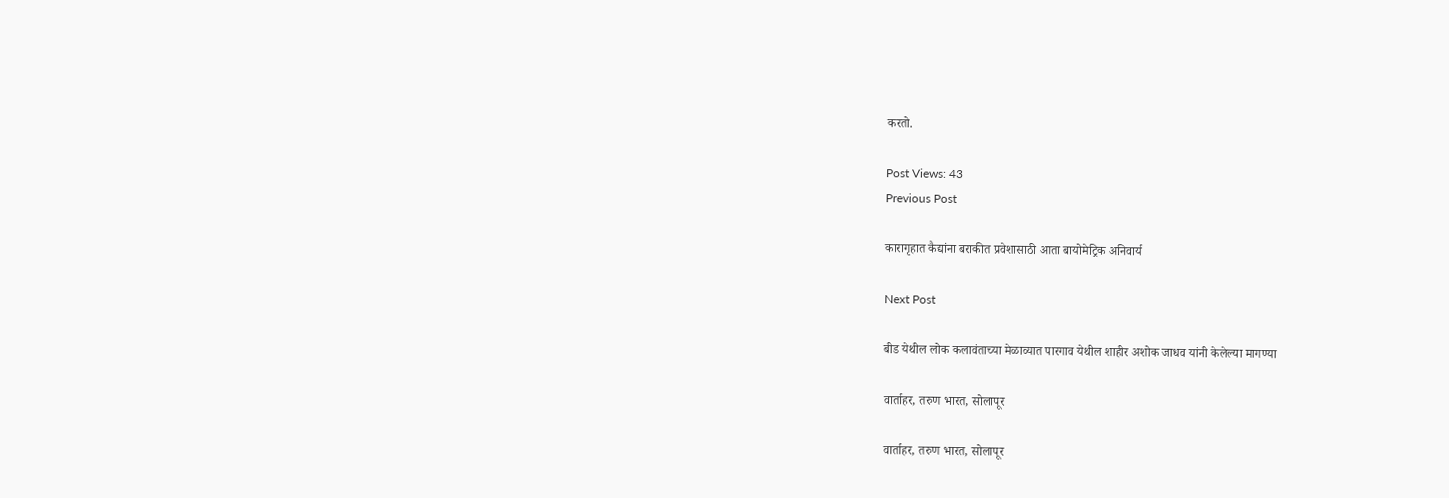करतो.

Post Views: 43
Previous Post

कारागृहात कैद्यांना बराकीत प्रवेशासाठी आता बायोमेट्रिक अनिवार्य

Next Post

बीड येथील लोक कलावंताच्या मेळाव्यात पारगाव येथील शाहीर अशोक जाधव यांनी केलेल्या मागण्या

वार्ताहर, तरुण भारत, सोलापूर

वार्ताहर, तरुण भारत, सोलापूर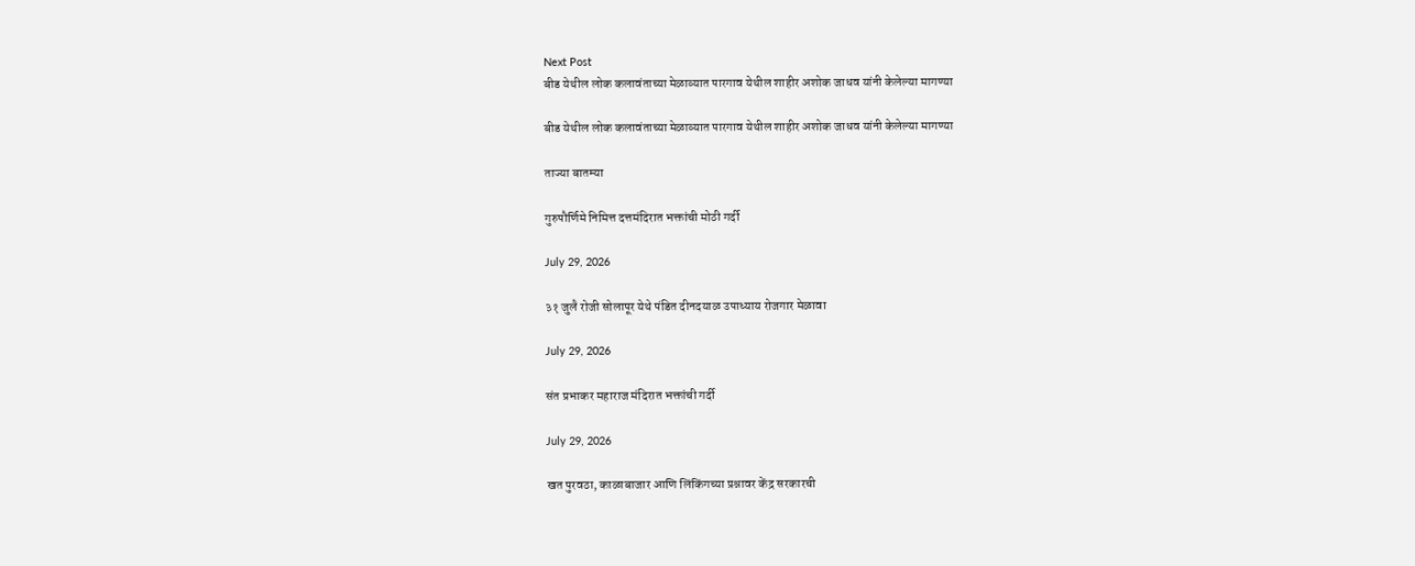Next Post
बीड येथील लोक कलावंताच्या मेळाव्यात पारगाव येथील शाहीर अशोक जाधव यांनी केलेल्या मागण्या

बीड येथील लोक कलावंताच्या मेळाव्यात पारगाव येथील शाहीर अशोक जाधव यांनी केलेल्या मागण्या

ताज्या बातम्या

गुरुपौर्णिमे निमित्त दत्तमंदिरात भक्तांची मोठी गर्दी

July 29, 2026

३१ जुलै रोजी सोलापूर येथे पंडित दीनदयाळ उपाध्याय रोजगार मेळावा

July 29, 2026

संत प्रभाकर महाराज मंदिरात भक्तांची गर्दी

July 29, 2026

खत पुरवठा, काळाबाजार आणि लिंकिंगच्या प्रश्नावर केंद्र सरकारची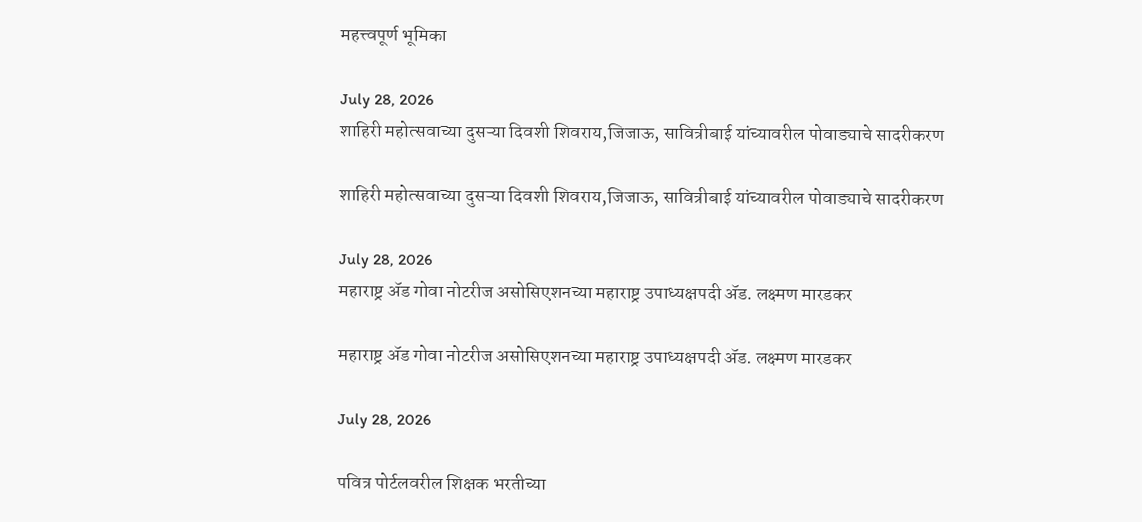महत्त्वपूर्ण भूमिका

July 28, 2026
शाहिरी महोत्सवाच्या दुसऱ्या दिवशी शिवराय,जिजाऊ, सावित्रीबाई यांच्यावरील पोवाड्याचे सादरीकरण

शाहिरी महोत्सवाच्या दुसऱ्या दिवशी शिवराय,जिजाऊ, सावित्रीबाई यांच्यावरील पोवाड्याचे सादरीकरण

July 28, 2026
महाराष्ट्र ॲड गोवा नोटरीज असोसिएशनच्या महाराष्ट्र उपाध्यक्षपदी ॲड. लक्ष्मण मारडकर

महाराष्ट्र ॲड गोवा नोटरीज असोसिएशनच्या महाराष्ट्र उपाध्यक्षपदी ॲड. लक्ष्मण मारडकर

July 28, 2026

पवित्र पोर्टलवरील शिक्षक भरतीच्या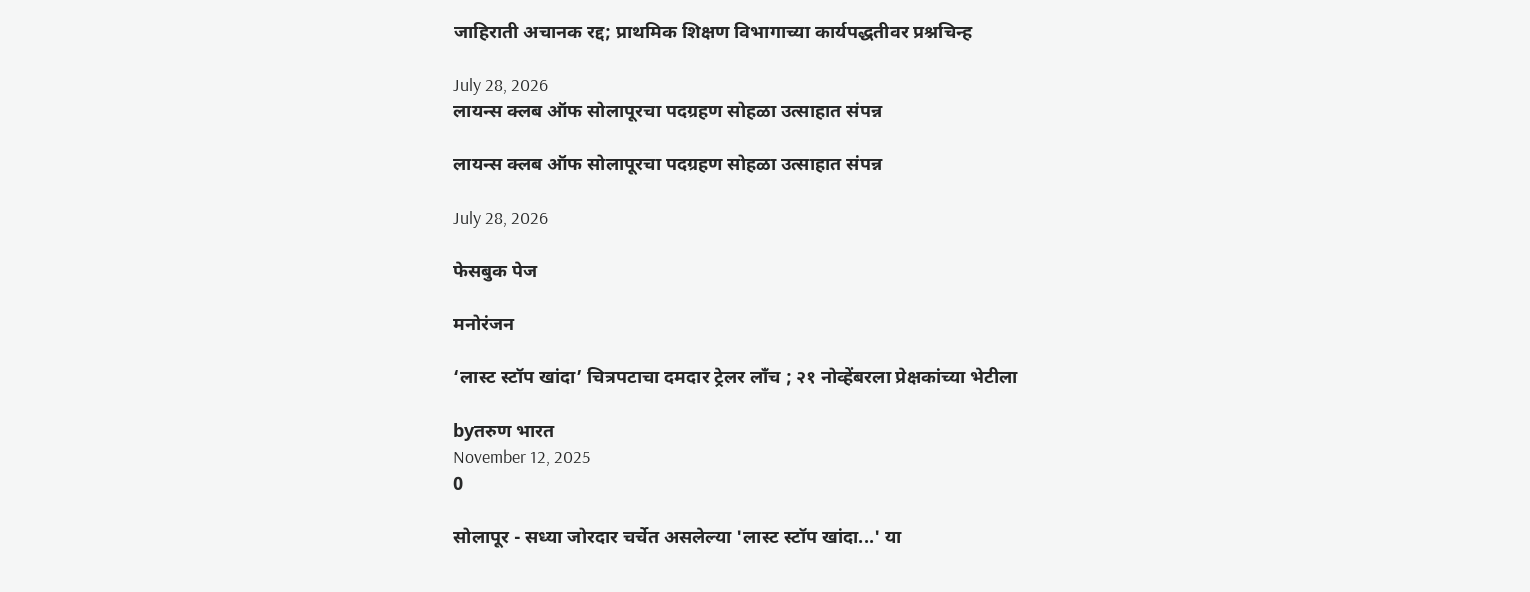जाहिराती अचानक रद्द; प्राथमिक शिक्षण विभागाच्या कार्यपद्धतीवर प्रश्नचिन्ह

July 28, 2026
लायन्स क्लब ऑफ सोलापूरचा पदग्रहण सोहळा उत्साहात संपन्न

लायन्स क्लब ऑफ सोलापूरचा पदग्रहण सोहळा उत्साहात संपन्न

July 28, 2026

फेसबुक पेज

मनोरंजन

‘लास्ट स्टॉप खांदा’ चित्रपटाचा दमदार ट्रेलर लाँच ; २१ नोव्हेंबरला प्रेक्षकांच्या भेटीला

byतरुण भारत
November 12, 2025
0

सोलापूर - सध्या जोरदार चर्चेत असलेल्या 'लास्ट स्टॉप खांदा...' या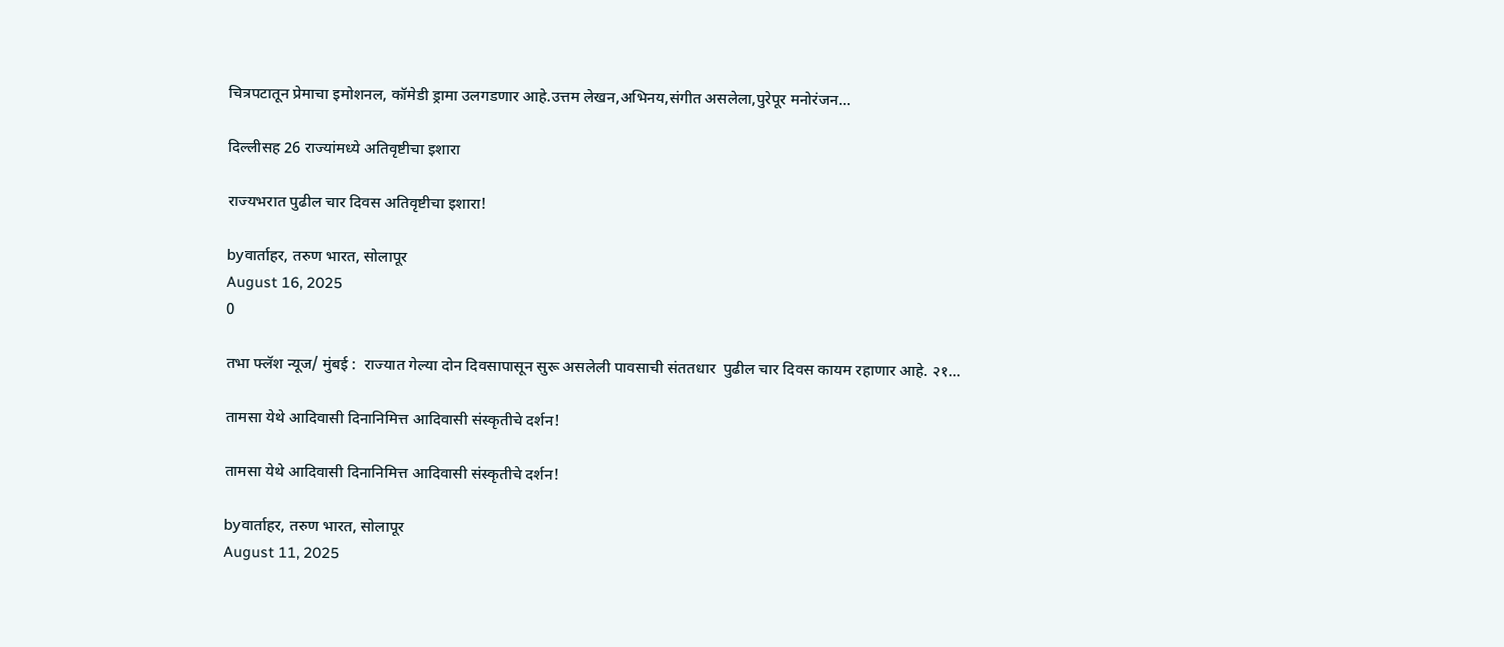चित्रपटातून प्रेमाचा इमोशनल, कॉमेडी ड्रामा उलगडणार आहे.उत्तम लेखन,अभिनय,संगीत असलेला,पुरेपूर मनोरंजन...

दिल्लीसह 26 राज्यांमध्ये अतिवृष्टीचा इशारा

राज्यभरात पुढील चार दिवस अतिवृष्टीचा इशारा!

byवार्ताहर, तरुण भारत, सोलापूर
August 16, 2025
0

तभा फ्लॅश न्यूज/ मुंबई :  राज्यात गेल्या दोन दिवसापासून सुरू असलेली पावसाची संततधार  पुढील चार दिवस कायम रहाणार आहे. २१...

तामसा येथे आदिवासी दिनानिमित्त आदिवासी संस्कृतीचे दर्शन!

तामसा येथे आदिवासी दिनानिमित्त आदिवासी संस्कृतीचे दर्शन!

byवार्ताहर, तरुण भारत, सोलापूर
August 11, 2025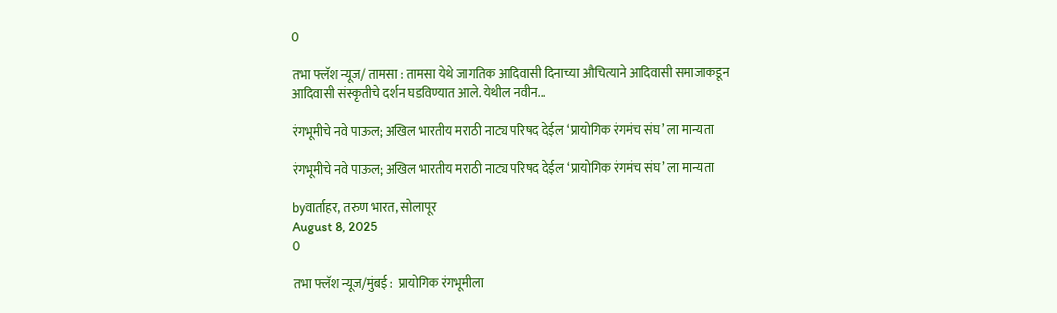0

तभा फ्लॅश न्यूज/ तामसा : तामसा येथे जागतिक आदिवासी दिनाच्या औचित्याने आदिवासी समाजाकडून आदिवासी संस्कृतीचे दर्शन घडविण्यात आले. येथील नवीन...

रंगभूमीचे नवे पाऊल; अखिल भारतीय मराठी नाट्य परिषद देईल ‘प्रायोगिक रंगमंच संघ’ ला मान्यता

रंगभूमीचे नवे पाऊल; अखिल भारतीय मराठी नाट्य परिषद देईल ‘प्रायोगिक रंगमंच संघ’ ला मान्यता

byवार्ताहर, तरुण भारत, सोलापूर
August 8, 2025
0

तभा फ्लॅश न्यूज/मुंबई :  प्रायोगिक रंगभूमीला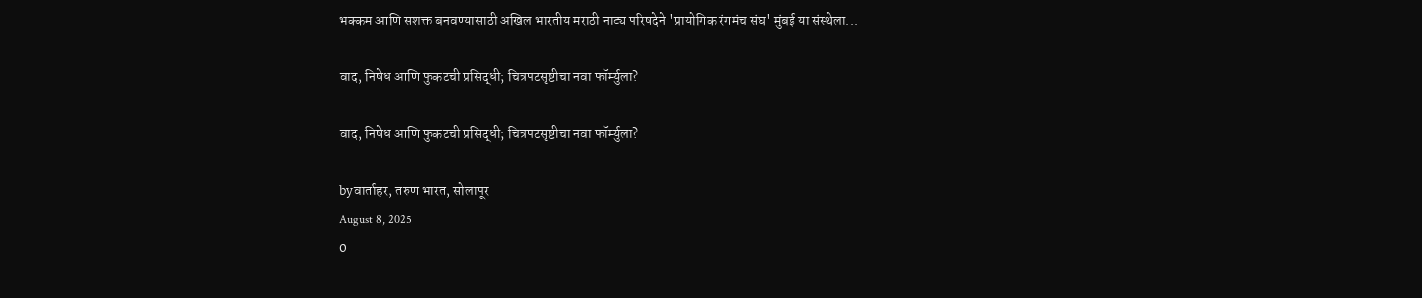भक्कम आणि सशक्त बनवण्यासाठी अखिल भारतीय मराठी नाट्य परिषदेने 'प्रायोगिक रंगमंच संघ' मुंबई या संस्थेला...

वाद, निषेध आणि फुकटची प्रसिद्धी; चित्रपटसृष्टीचा नवा फॉर्म्युला?

वाद, निषेध आणि फुकटची प्रसिद्धी; चित्रपटसृष्टीचा नवा फॉर्म्युला?

byवार्ताहर, तरुण भारत, सोलापूर
August 8, 2025
0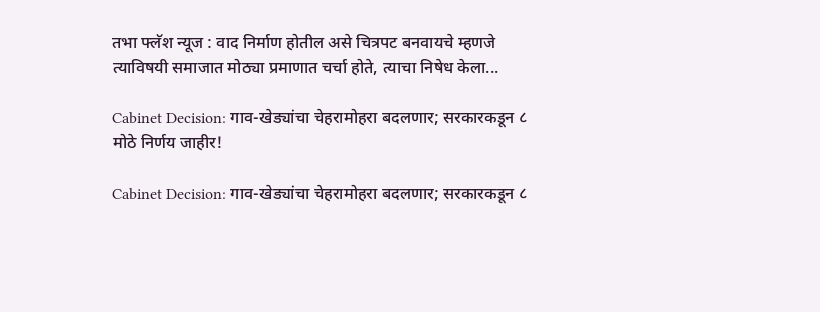तभा फ्लॅश न्यूज : वाद निर्माण होतील असे चित्रपट बनवायचे म्हणजे त्याविषयी समाजात मोठ्या प्रमाणात चर्चा होते, त्याचा निषेध केला...

Cabinet Decision: गाव-खेड्यांचा चेहरामोहरा बदलणार; सरकारकडून ८ मोठे निर्णय जाहीर!

Cabinet Decision: गाव-खेड्यांचा चेहरामोहरा बदलणार; सरकारकडून ८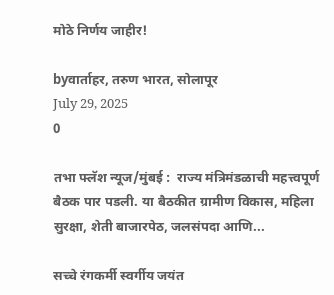मोठे निर्णय जाहीर!

byवार्ताहर, तरुण भारत, सोलापूर
July 29, 2025
0

तभा फ्लॅश न्यूज/मुंबई :  राज्य मंत्रिमंडळाची महत्त्वपूर्ण बैठक पार पडली. या बैठकीत ग्रामीण विकास, महिला सुरक्षा, शेती बाजारपेठ, जलसंपदा आणि...

सच्चे रंगकर्मी स्वर्गीय जयंत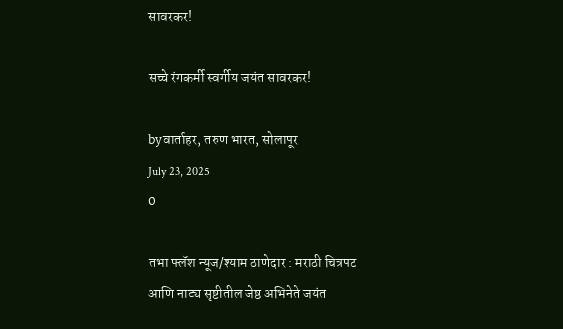सावरकर!

सच्चे रंगकर्मी स्वर्गीय जयंत सावरकर!

byवार्ताहर, तरुण भारत, सोलापूर
July 23, 2025
0

तभा फ्लॅश न्यूज/श्याम ठाणेदार : मराठी चित्रपट आणि नाट्य सृष्टीतील जेष्ठ अभिनेते जयंत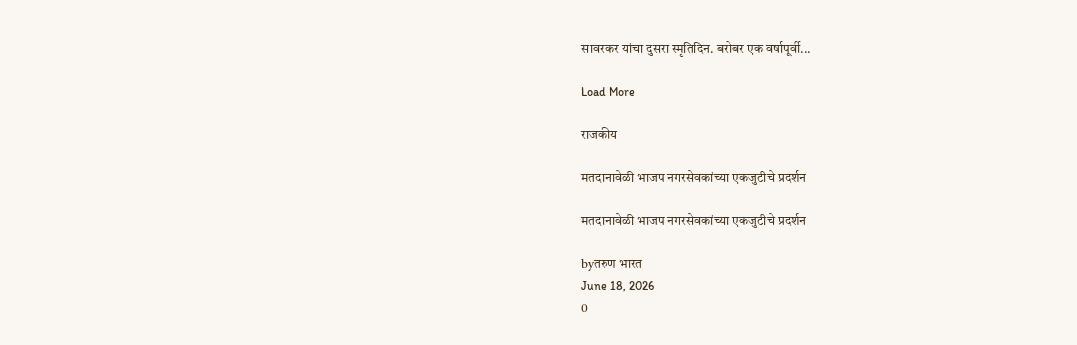सावरकर यांचा दुसरा स्मृतिदिन. बरोबर एक वर्षापूर्वी...

Load More

राजकीय

मतदानावेळी भाजप नगरसेवकांच्या एकजुटीचे प्रदर्शन

मतदानावेळी भाजप नगरसेवकांच्या एकजुटीचे प्रदर्शन

byतरुण भारत
June 18, 2026
0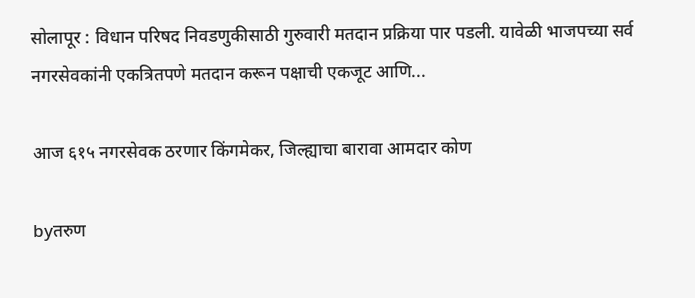सोलापूर : विधान परिषद निवडणुकीसाठी गुरुवारी मतदान प्रक्रिया पार पडली. यावेळी भाजपच्या सर्व नगरसेवकांनी एकत्रितपणे मतदान करून पक्षाची एकजूट आणि...

आज ६१५ नगरसेवक ठरणार किंगमेकर, जिल्ह्याचा बारावा आमदार कोण

byतरुण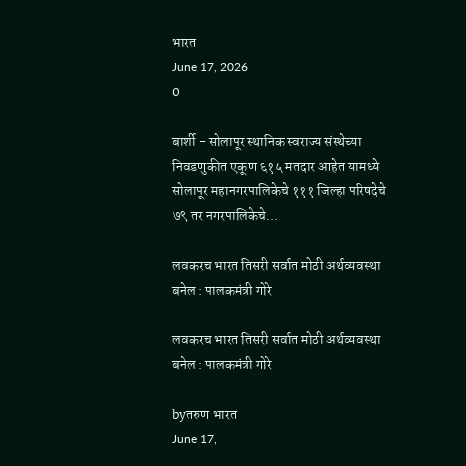भारत
June 17, 2026
0

बार्शी - सोलापूर स्थानिक स्वराज्य संस्थेच्या निवडणुकीत एकूण ६१५ मतदार आहेत यामध्ये सोलापूर महानगरपालिकेचे १११ जिल्हा परिषदेचे ७९ तर नगरपालिकेचे...

लवकरच भारत तिसरी सर्वात मोठी अर्थव्यवस्था बनेल : पालकमंत्री गोरे

लवकरच भारत तिसरी सर्वात मोठी अर्थव्यवस्था बनेल : पालकमंत्री गोरे

byतरुण भारत
June 17,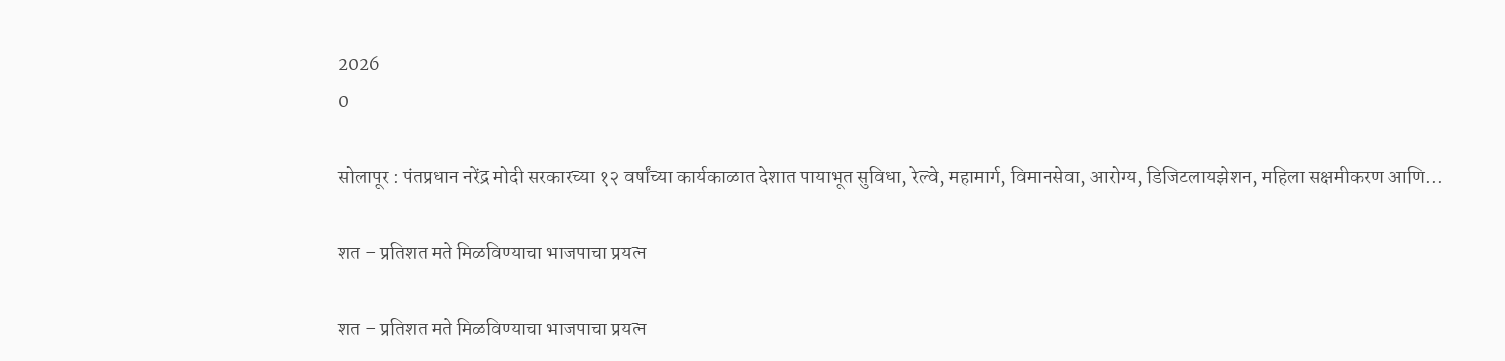2026
0

सोलापूर : पंतप्रधान नरेंद्र मोदी सरकारच्या १२ वर्षांच्या कार्यकाळात देशात पायाभूत सुविधा, रेल्वे, महामार्ग, विमानसेवा, आरोग्य, डिजिटलायझेशन, महिला सक्षमीकरण आणि...

शत – प्रतिशत मते मिळविण्याचा भाजपाचा प्रयत्न

शत – प्रतिशत मते मिळविण्याचा भाजपाचा प्रयत्न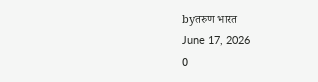byतरुण भारत
June 17, 2026
0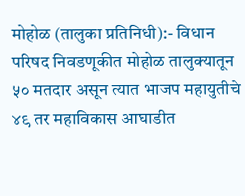मोहोळ (तालुका प्रतिनिधी):- विधान परिषद निवडणूकीत मोहोळ तालुक्यातून ५० मतदार असून त्यात भाजप महायुतीचे ४९ तर महाविकास आघाडीत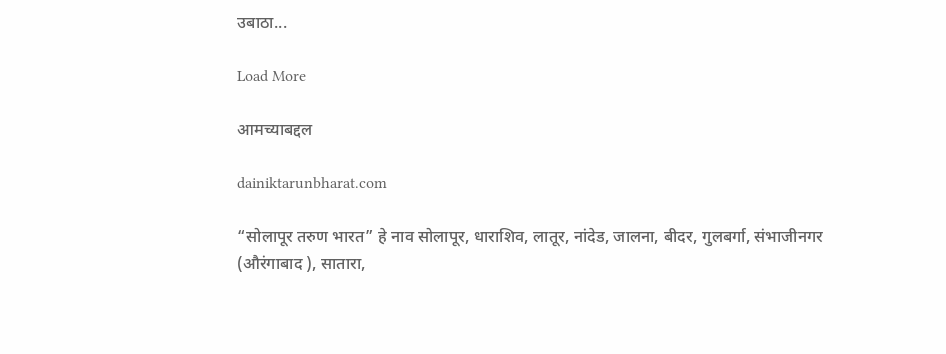उबाठा...

Load More

आमच्याबद्दल

dainiktarunbharat.com

“सोलापूर तरुण भारत” हे नाव सोलापूर, धाराशिव, लातूर, नांदेड, जालना, बीदर, गुलबर्गा, संभाजीनगर (औरंगाबाद ), सातारा,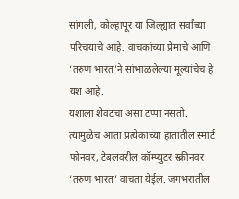सांगली, कोल्हापूर या जिल्ह्यात सर्वांच्या परिचयाचे आहे. वाचकांच्या प्रेमाचे आणि ‘तरुण भारत’ने सांभाळलेल्या मूल्यांचेच हे यश आहे.
यशाला शेवटचा असा टप्पा नसतो. त्यामुळेच आता प्रत्येकाच्या हातातील स्मार्ट फोनवर, टेबलवरील कॉम्प्युटर स्क्रीनवर ‘तरुण भारत’ वाचता येईल. जगभरातील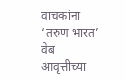वाचकांना ‘तरुण भारत’ वेब आवृत्तीच्या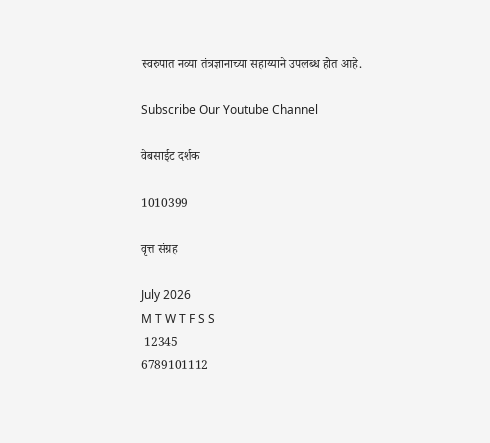स्वरुपात नव्या तंत्रज्ञानाच्या सहाय्याने उपलब्ध होत आहे.

Subscribe Our Youtube Channel

वेबसाईट दर्शक

1010399

वृत्त संग्रह

July 2026
M T W T F S S
 12345
6789101112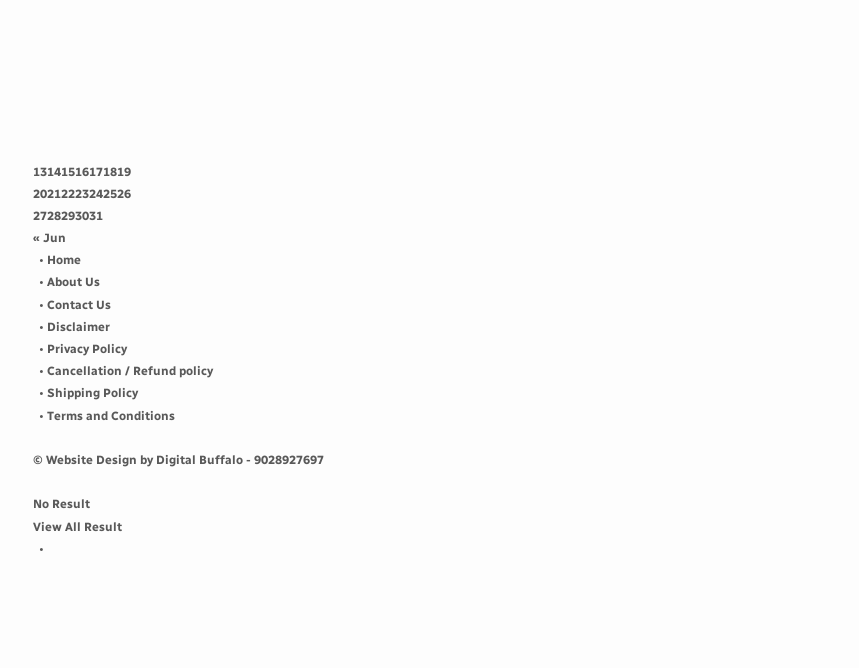13141516171819
20212223242526
2728293031
« Jun
  • Home
  • About Us
  • Contact Us
  • Disclaimer
  • Privacy Policy
  • Cancellation / Refund policy
  • Shipping Policy
  • Terms and Conditions

© Website Design by Digital Buffalo - 9028927697

No Result
View All Result
  •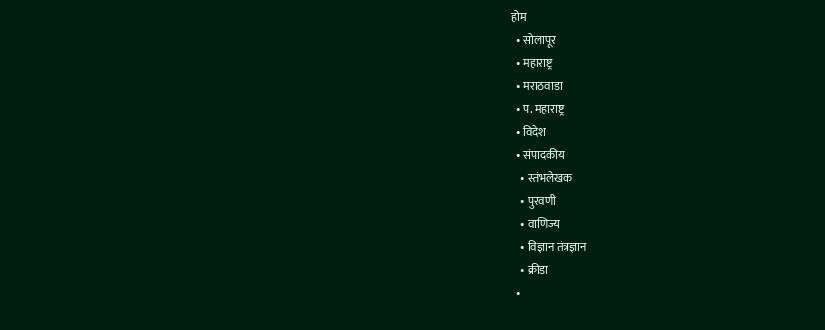होम
  • सोलापूर
  • महाराष्ट्र
  • मराठवाडा
  • प. महाराष्ट्र
  • विदेश
  • संपादकीय
    • स्तंभलेखक
    • पुरवणी
    • वाणिज्य
    • विज्ञान तंत्रज्ञान
    • क्रीडा
  •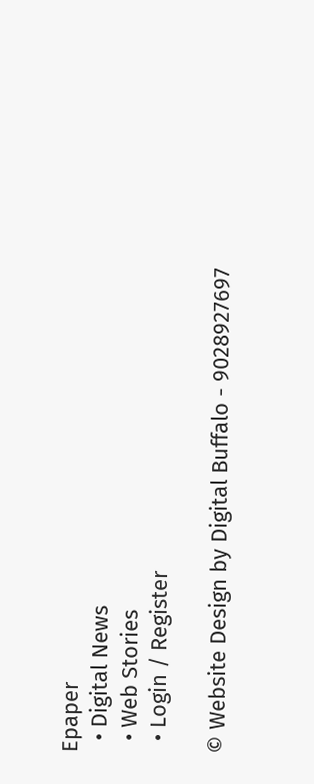Epaper
  • Digital News
  • Web Stories
  • Login / Register

© Website Design by Digital Buffalo - 9028927697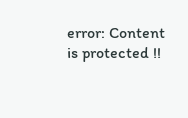error: Content is protected !!